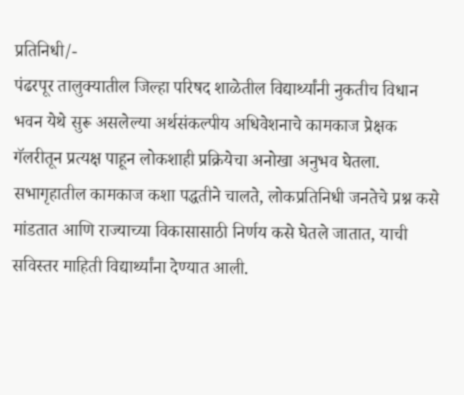प्रतिनिधी/-
पंढरपूर तालुक्यातील जिल्हा परिषद शाळेतील विद्यार्थ्यांनी नुकतीच विधान भवन येथे सुरू असलेल्या अर्थसंकल्पीय अधिवेशनाचे कामकाज प्रेक्षक गॅलरीतून प्रत्यक्ष पाहून लोकशाही प्रक्रियेचा अनोखा अनुभव घेतला. सभागृहातील कामकाज कशा पद्धतीने चालते, लोकप्रतिनिधी जनतेचे प्रश्न कसे मांडतात आणि राज्याच्या विकासासाठी निर्णय कसे घेतले जातात, याची सविस्तर माहिती विद्यार्थ्यांना देण्यात आली.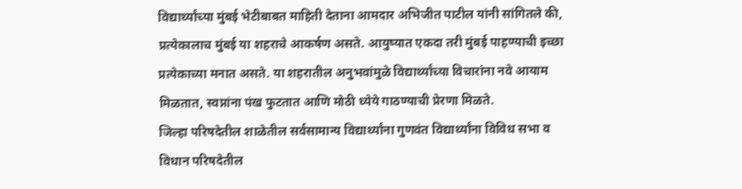विद्यार्थ्यांच्या मुंबई भेटीबाबत माहिती देताना आमदार अभिजीत पाटील यांनी सांगितले की, प्रत्येकालाच मुंबई या शहराचे आकर्षण असते. आयुष्यात एकदा तरी मुंबई पाहण्याची इच्छा प्रत्येकाच्या मनात असते. या शहरातील अनुभवांमुळे विद्यार्थ्यांच्या विचारांना नवे आयाम मिळतात, स्वप्नांना पंख फुटतात आणि मोठी ध्येये गाठण्याची प्रेरणा मिळते.
जिल्हा परिषदेतील शाळेतील सर्वसामान्य विद्यार्थ्यांना गुणवंत विद्यार्थ्यांना विविध सभा व विधान परिषदेतील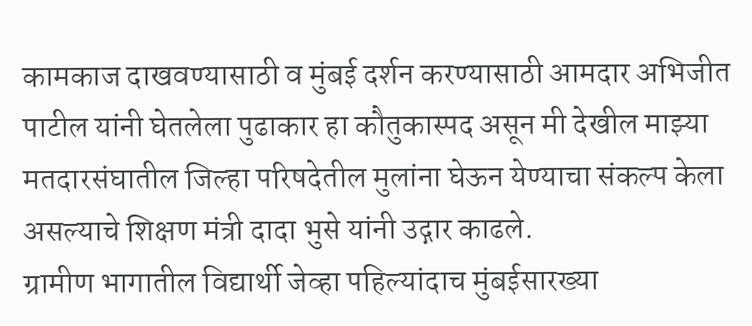कामकाज दाखवण्यासाठी व मुंबई दर्शन करण्यासाठी आमदार अभिजीत पाटील यांनी घेतलेला पुढाकार हा कौतुकास्पद असून मी देखील माझ्या मतदारसंघातील जिल्हा परिषदेतील मुलांना घेऊन येण्याचा संकल्प केला असल्याचे शिक्षण मंत्री दादा भुसे यांनी उद्गार काढले.
ग्रामीण भागातील विद्यार्थी जेव्हा पहिल्यांदाच मुंबईसारख्या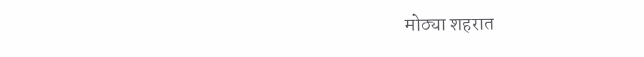मोठ्या शहरात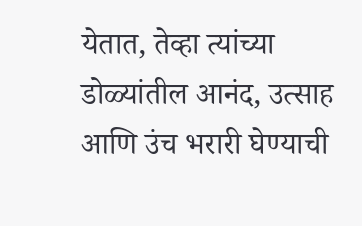येतात, तेव्हा त्यांच्या डोळ्यांतील आनंद, उत्साह आणि उंच भरारी घेण्याची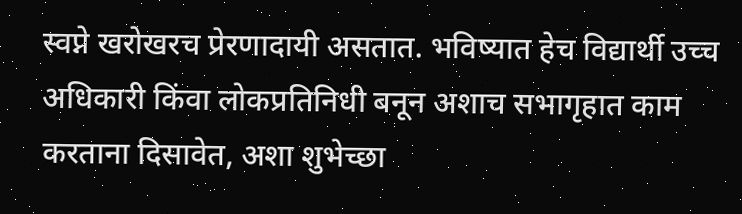स्वप्ने खरोखरच प्रेरणादायी असतात. भविष्यात हेच विद्यार्थी उच्च अधिकारी किंवा लोकप्रतिनिधी बनून अशाच सभागृहात काम करताना दिसावेत, अशा शुभेच्छा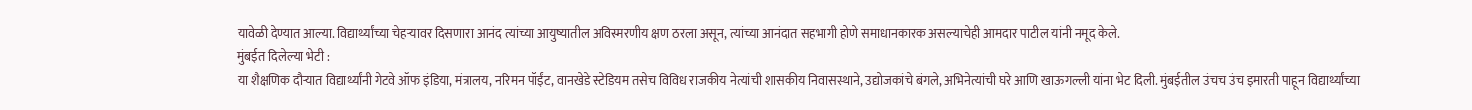यावेळी देण्यात आल्या. विद्यार्थ्यांच्या चेहऱ्यावर दिसणारा आनंद त्यांच्या आयुष्यातील अविस्मरणीय क्षण ठरला असून, त्यांच्या आनंदात सहभागी होणे समाधानकारक असल्याचेही आमदार पाटील यांनी नमूद केले.
मुंबईत दिलेल्या भेटी :
या शैक्षणिक दौऱ्यात विद्यार्थ्यांनी गेटवे ऑफ इंडिया, मंत्रालय, नरिमन पॉईंट, वानखेडे स्टेडियम तसेच विविध राजकीय नेत्यांची शासकीय निवासस्थाने, उद्योजकांचे बंगले, अभिनेत्यांची घरे आणि खाऊगल्ली यांना भेट दिली. मुंबईतील उंचच उंच इमारती पाहून विद्यार्थ्यांच्या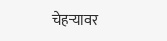चेहऱ्यावर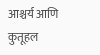आश्चर्य आणि कुतूहल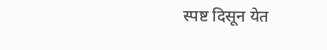स्पष्ट दिसून येत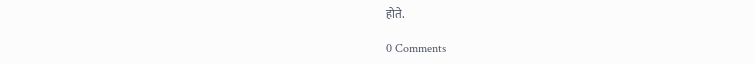होते.

0 Comments